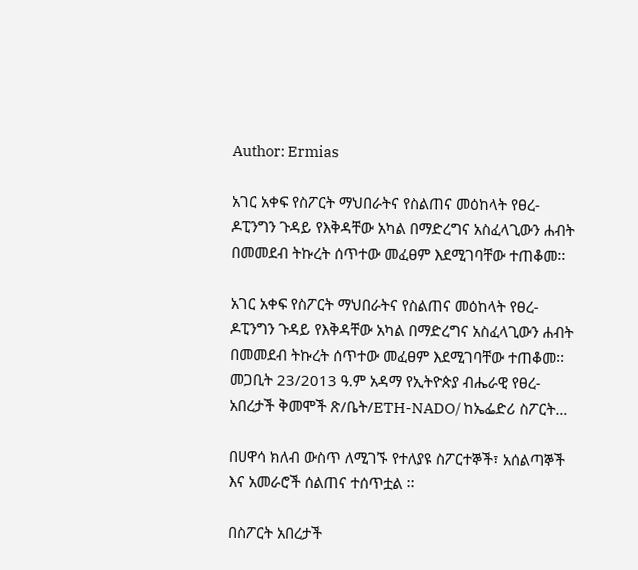Author: Ermias

አገር አቀፍ የስፖርት ማህበራትና የስልጠና መዕከላት የፀረ-ዶፒንግን ጉዳይ የእቅዳቸው አካል በማድረግና አስፈላጊውን ሐብት በመመደብ ትኩረት ሰጥተው መፈፀም እደሚገባቸው ተጠቆመ፡፡

አገር አቀፍ የስፖርት ማህበራትና የስልጠና መዕከላት የፀረ-ዶፒንግን ጉዳይ የእቅዳቸው አካል በማድረግና አስፈላጊውን ሐብት በመመደብ ትኩረት ሰጥተው መፈፀም እደሚገባቸው ተጠቆመ፡፡ መጋቢት 23/2013 ዓ.ም አዳማ የኢትዮጵያ ብሔራዊ የፀረ-አበረታች ቅመሞች ጽ/ቤት/ETH-NADO/ ከኤፌድሪ ስፖርት…

በሀዋሳ ክለብ ውስጥ ለሚገኙ የተለያዩ ስፖርተኞች፣ አሰልጣኞች እና አመራሮች ሰልጠና ተሰጥቷል ፡፡

በስፖርት አበረታች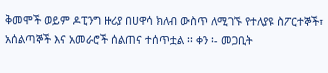ቅመሞች ወይም ዶፒንግ ዙሪያ በሀዋሳ ክለብ ውስጥ ለሚገኙ የተለያዩ ስፖርተኞች፣ አሰልጣኞች እና አመራሮች ሰልጠና ተሰጥቷል ፡፡ ቀን ፡- መጋቢት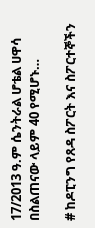17/2013 ዓ.ም ሴንትራል ሆቴል ሀዋሳ በስልጠናው ላይም 40 የሚሆኑ…

# ከዶፒንግ የጸዳ ስፖርት እና ስፖርተኞችን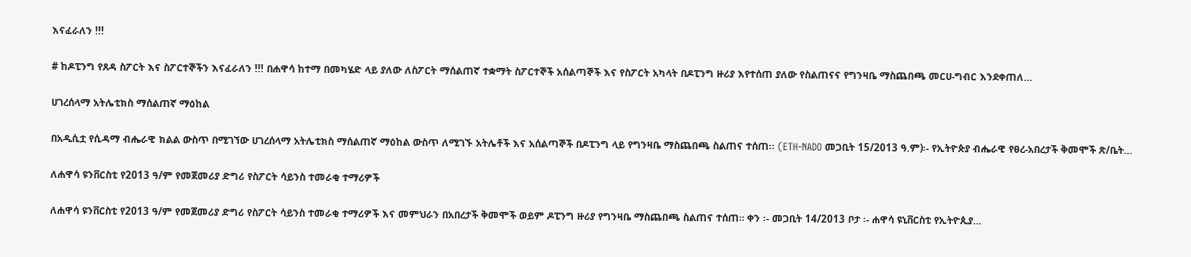እናፈራለን !!!

# ከዶፒንግ የጸዳ ስፖርት እና ስፖርተኞችን እናፈራለን !!! በሐዋሳ ከተማ በመካሄድ ላይ ያለው ለስፖርት ማሰልጠኛ ተቋማት ስፖርተኞች አሰልጣኞች እና የስፖርት አካላት በዶፒንግ ዙሪያ እየተሰጠ ያለው የስልጠናና የግንዛቤ ማስጨበጫ መርሀ-ግብር እንደቀጠለ…

ሀገረሰላማ አትሌቲክስ ማሰልጠኛ ማዕከል

በአዲሲቷ የሲዳማ ብሔራዊ ክልል ውስጥ በሚገኘው ሀገረሰላማ አትሌቲክስ ማሰልጠኛ ማዕከል ውስጥ ለሚገኙ አትሌቶች እና አሰልጣኞች በዶፒንግ ላይ የግንዛቤ ማስጨበጫ ስልጠና ተሰጠ፡፡ (ETH-NADO መጋቢት 15/2013 ዓ.ም)፡- የኢትዮጵያ ብሔራዊ የፀረ-አበረታች ቅመሞች ጽ/ቤት…

ለሐዋሳ ዩንቨርስቲ የ2013 ዓ/ም የመጀመሪያ ድግሪ የስፖርት ሳይንስ ተመራቂ ተማሪዎች

ለሐዋሳ ዩንቨርስቲ የ2013 ዓ/ም የመጀመሪያ ድግሪ የስፖርት ሳይንስ ተመራቂ ተማሪዎች እና መምህራን በአበረታች ቅመሞች ወይም ዶፒንግ ዙሪያ የግንዛቤ ማስጨበጫ ስልጠና ተሰጠ። ቀን ፡- መጋቢት 14/2013 ቦታ ፡- ሐዋሳ ዩኒቨርስቲ የኢትዮጲያ…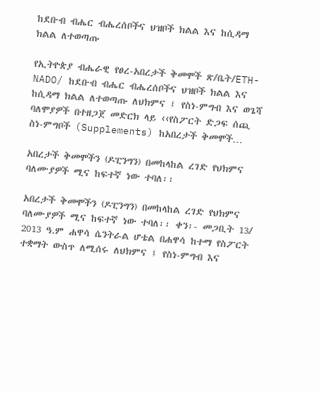ከደቡብ ብሔር ብሔረሰቦችና ህዝቦች ክልል እና ከሲዳማ ክልል ለተወጣጡ

የኢትዮጵያ ብሔራዊ የፀረ-አበረታች ቅመሞች ጽ/ቤት/ETH-NADO/ ከደቡብ ብሔር ብሔረሰቦችና ህዝቦች ክልል እና ከሲዳማ ክልል ለተወጣጡ ለህክምና ፤ የስነ-ምግብ እና ወጌሻ ባለሞያዎች በተዘጋጀ መድርክ ላይ ‹‹የስፖርት ድጋፍ ሰጪ ስነ-ምግቦች (Supplements) ከአበረታች ቅመሞች…

አበረታች ቅመሞችን (ዶፒንግን) በመከላከል ረገድ የህክምና ባለሙያዎች ሚና ከፍተኛ ነው ተባለ፡፡

አበረታች ቅመሞችን (ዶፒንግን) በመከላከል ረገድ የህክምና ባለሙያዎች ሚና ከፍተኛ ነው ተባለ፡፡ ቀን፡- መጋቢት 13/ 2013 ዓ.ም ሐዋሳ ሴንትራል ሆቴል በሐዋሳ ከተማ የስፖርት ተቋማት ውስጥ ለሚሰሩ ለህክምና ፤ የስነ-ምግብ እና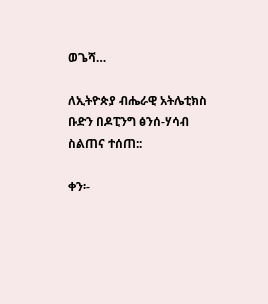ወጌሻ…

ለኢትዮጵያ ብሔራዊ አትሌቲክስ ቡድን በዶፒንግ ፅንሰ-ሃሳብ ስልጠና ተሰጠ::

ቀን፡-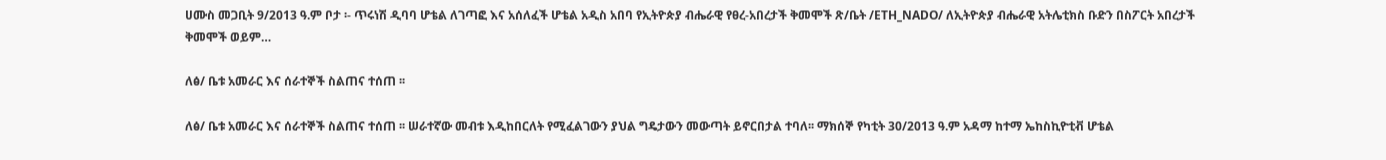ሀሙስ መጋቢት 9/2013 ዓ.ም ቦታ ፡- ጥሩነሽ ዲባባ ሆቴል ለገጣፎ እና አሰለፈች ሆቴል አዲስ አበባ የኢትዮጵያ ብሔራዊ የፀረ-አበረታች ቅመሞች ጽ/ቤት /ETH_NADO/ ለኢትዮጵያ ብሔራዊ አትሌቲክስ ቡድን በስፖርት አበረታች ቅመሞች ወይም…

ለፅ/ ቤቱ አመራር እና ሰራተኞች ስልጠና ተሰጠ ፡፡

ለፅ/ ቤቱ አመራር እና ሰራተኞች ስልጠና ተሰጠ ፡፡ ሠራተኛው መብቱ እዲከበርለት የሚፈልገውን ያህል ግዴታውን መውጣት ይኖርበታል ተባለ፡፡ ማክሰኞ የካቲት 30/2013 ዓ.ም አዳማ ከተማ ኤከስኪዮቲቭ ሆቴል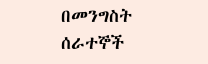በመንግስት ሰራተኞች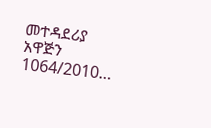መተዳደሪያ አዋጅን 1064/2010…